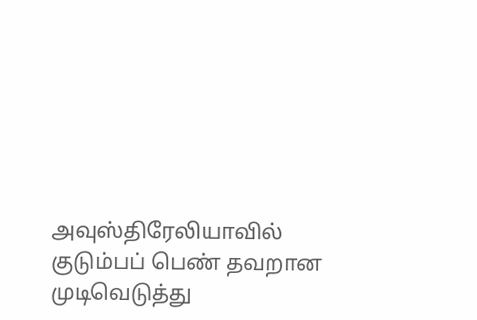அவுஸ்திரேலியாவில் குடும்பப் பெண் தவறான முடிவெடுத்து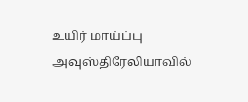உயிர் மாய்ப்பு
அவுஸ்திரேலியாவில்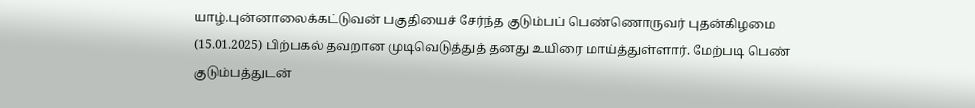யாழ்.புன்னாலைக்கட்டுவன் பகுதியைச் சேர்ந்த குடும்பப் பெண்ணொருவர் புதன்கிழமை (15.01.2025) பிற்பகல் தவறான முடிவெடுத்துத் தனது உயிரை மாய்த்துள்ளார். மேற்படி பெண் குடும்பத்துடன்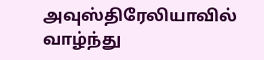அவுஸ்திரேலியாவில் வாழ்ந்து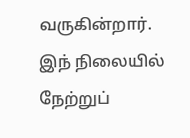வருகின்றார். இந் நிலையில் நேற்றுப்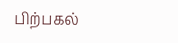பிற்பகல்